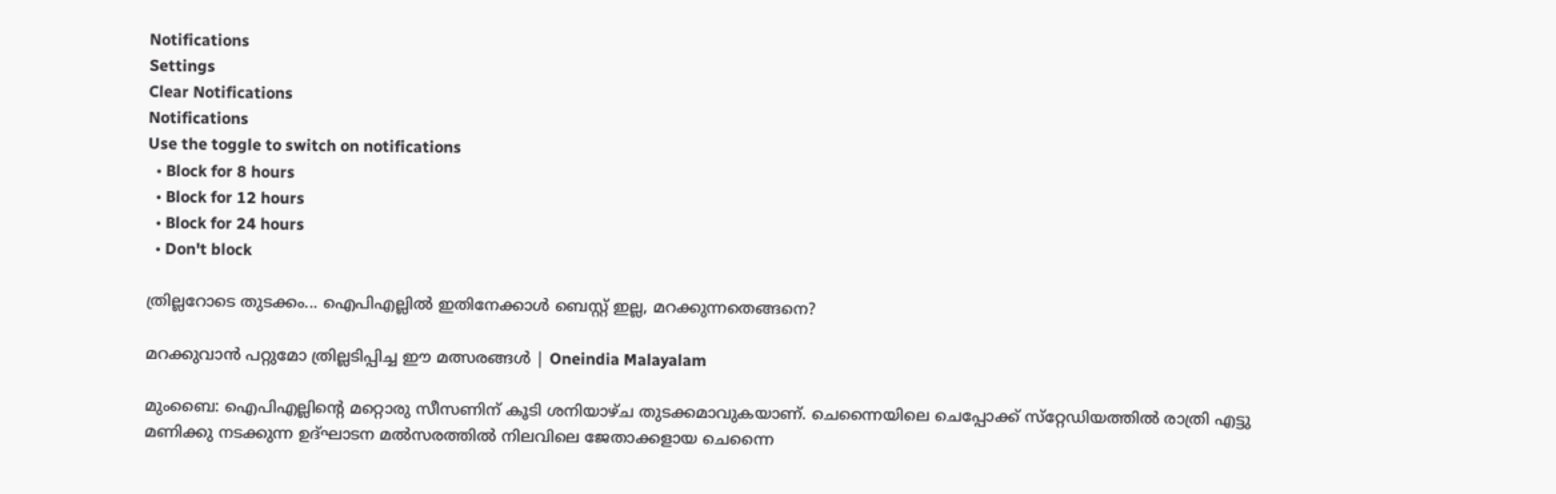Notifications
Settings
Clear Notifications
Notifications
Use the toggle to switch on notifications
  • Block for 8 hours
  • Block for 12 hours
  • Block for 24 hours
  • Don't block

ത്രില്ലറോടെ തുടക്കം... ഐപിഎല്ലില്‍ ഇതിനേക്കാള്‍ ബെസ്റ്റ് ഇല്ല, മറക്കുന്നതെങ്ങനെ?

മറക്കുവാൻ പറ്റുമോ ത്രില്ലടിപ്പിച്ച ഈ മത്സരങ്ങൾ | Oneindia Malayalam

മുംബൈ: ഐപിഎല്ലിന്റെ മറ്റൊരു സീസണിന് കൂടി ശനിയാഴ്ച തുടക്കമാവുകയാണ്. ചെന്നൈയിലെ ചെപ്പോക്ക് സ്‌റ്റേഡിയത്തില്‍ രാത്രി എട്ടു മണിക്കു നടക്കുന്ന ഉദ്ഘാടന മല്‍സരത്തില്‍ നിലവിലെ ജേതാക്കളായ ചെന്നൈ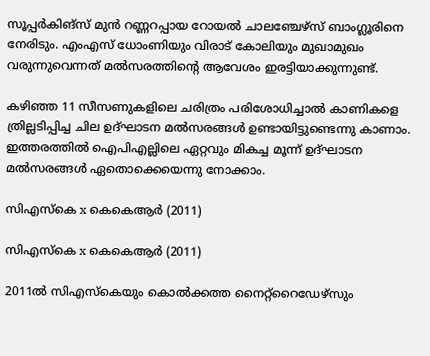സൂപ്പര്‍കിങ്‌സ് മുന്‍ റണ്ണറപ്പായ റോയല്‍ ചാലഞ്ചേഴ്‌സ് ബാംഗ്ലൂരിനെ നേരിടും. എംഎസ് ധോംണിയും വിരാട് കോലിയും മുഖാമുഖം വരുന്നുവെന്നത് മല്‍സരത്തിന്റെ ആവേശം ഇരട്ടിയാക്കുന്നുണ്ട്.

കഴിഞ്ഞ 11 സീസണുകളിലെ ചരിത്രം പരിശോധിച്ചാല്‍ കാണികളെ ത്രില്ലടിപ്പിച്ച ചില ഉദ്ഘാടന മല്‍സരങ്ങള്‍ ഉണ്ടായിട്ടുണ്ടെന്നു കാണാം. ഇത്തരത്തില്‍ ഐപിഎല്ലിലെ ഏറ്റവും മികച്ച മൂന്ന് ഉദ്ഘാടന മല്‍സരങ്ങള്‍ ഏതൊക്കെയെന്നു നോക്കാം.

സിഎസ്‌കെ x കെകെആര്‍ (2011)

സിഎസ്‌കെ x കെകെആര്‍ (2011)

2011ല്‍ സിഎസ്‌കെയും കൊല്‍ക്കത്ത നൈറ്റ്‌റൈഡേഴ്‌സും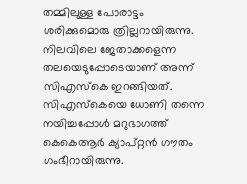തമ്മിലുള്ള പോരാട്ടം ശരിക്കുമൊരു ത്രില്ലറായിരുന്നു. നിലവിലെ ജേതാക്കളെന്ന തലയെടുപ്പോടെയാണ് അന്ന് സിഎസ്‌കെ ഇറങ്ങിയത്. സിഎസ്‌കെയെ ധോണി തന്നെ നയിച്ചപ്പോള്‍ മറുഭാഗത്ത് കെകെആര്‍ ക്യാപ്റ്റന്‍ ഗൗതം ഗംഭീറായിരുന്നു.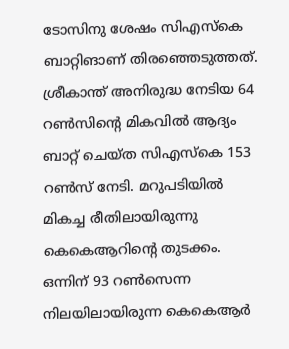ടോസിനു ശേഷം സിഎസ്‌കെ ബാറ്റിങാണ് തിരഞ്ഞെടുത്തത്. ശ്രീകാന്ത് അനിരുദ്ധ നേടിയ 64 റണ്‍സിന്റെ മികവില്‍ ആദ്യം ബാറ്റ് ചെയ്ത സിഎസ്‌കെ 153 റണ്‍സ് നേടി. മറുപടിയില്‍ മികച്ച രീതിലായിരുന്നു കെകെആറിന്റെ തുടക്കം. ഒന്നിന് 93 റണ്‍സെന്ന നിലയിലായിരുന്ന കെകെആര്‍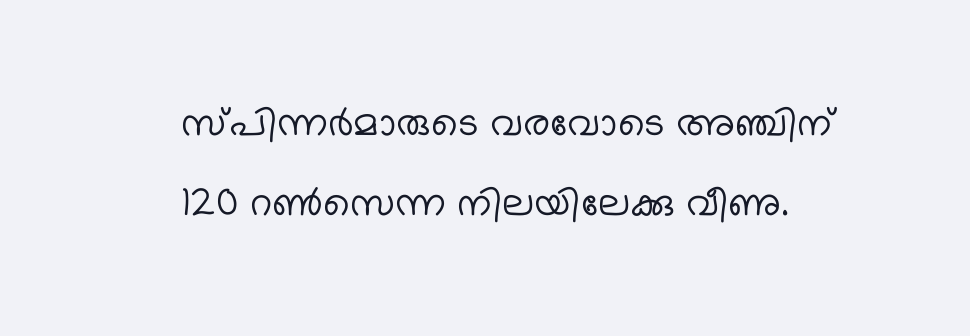സ്പിന്നര്‍മാരുടെ വരവോടെ അഞ്ചിന് 120 റണ്‍സെന്ന നിലയിലേക്കു വീണു.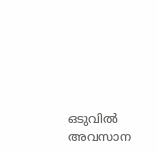ഒടുവില്‍ അവസാന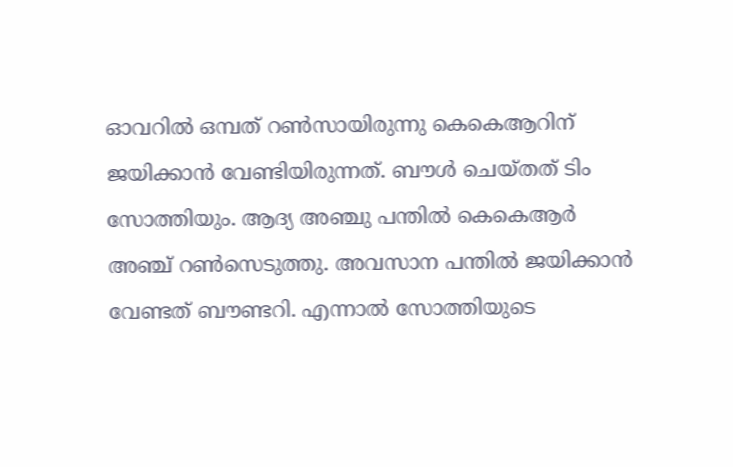ഓവറില്‍ ഒമ്പത് റണ്‍സായിരുന്നു കെകെആറിന് ജയിക്കാന്‍ വേണ്ടിയിരുന്നത്. ബൗള്‍ ചെയ്തത് ടിം സോത്തിയും. ആദ്യ അഞ്ചു പന്തില്‍ കെകെആര്‍ അഞ്ച് റണ്‍സെടുത്തു. അവസാന പന്തില്‍ ജയിക്കാന്‍ വേണ്ടത് ബൗണ്ടറി. എന്നാല്‍ സോത്തിയുടെ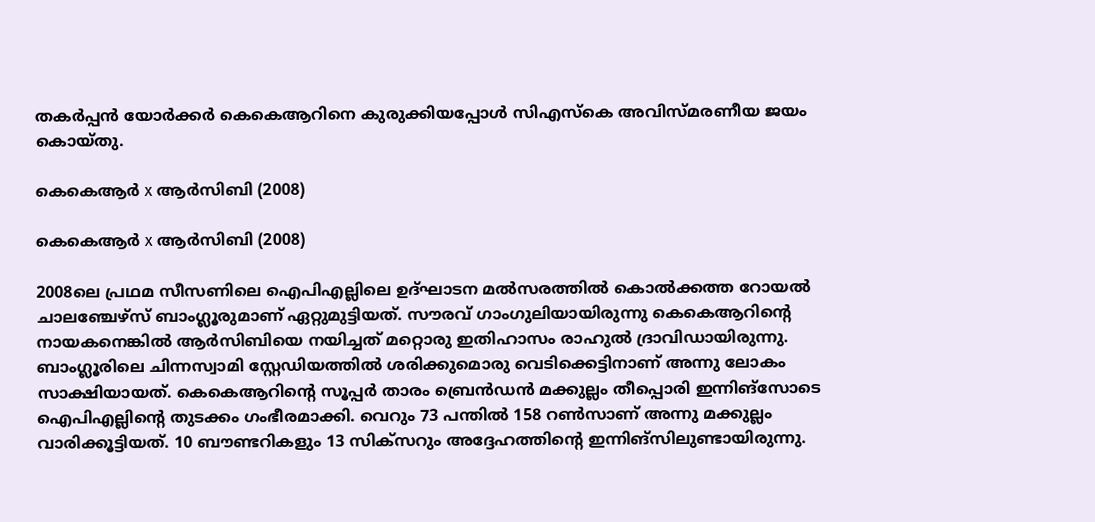തകര്‍പ്പന്‍ യോര്‍ക്കര്‍ കെകെആറിനെ കുരുക്കിയപ്പോള്‍ സിഎസ്‌കെ അവിസ്മരണീയ ജയം കൊയ്തു.

കെകെആര്‍ x ആര്‍സിബി (2008)

കെകെആര്‍ x ആര്‍സിബി (2008)

2008ലെ പ്രഥമ സീസണിലെ ഐപിഎല്ലിലെ ഉദ്ഘാടന മല്‍സരത്തില്‍ കൊല്‍ക്കത്ത റോയല്‍ ചാലഞ്ചേഴ്‌സ് ബാംഗ്ലൂരുമാണ് ഏറ്റുമുട്ടിയത്. സൗരവ് ഗാംഗുലിയായിരുന്നു കെകെആറിന്റെ നായകനെങ്കില്‍ ആര്‍സിബിയെ നയിച്ചത് മറ്റൊരു ഇതിഹാസം രാഹുല്‍ ദ്രാവിഡായിരുന്നു.
ബാംഗ്ലൂരിലെ ചിന്നസ്വാമി സ്റ്റേഡിയത്തില്‍ ശരിക്കുമൊരു വെടിക്കെട്ടിനാണ് അന്നു ലോകം സാക്ഷിയായത്. കെകെആറിന്റെ സൂപ്പര്‍ താരം ബ്രെന്‍ഡന്‍ മക്കുല്ലം തീപ്പൊരി ഇന്നിങ്‌സോടെ ഐപിഎല്ലിന്റെ തുടക്കം ഗംഭീരമാക്കി. വെറും 73 പന്തില്‍ 158 റണ്‍സാണ് അന്നു മക്കുല്ലം വാരിക്കൂട്ടിയത്. 10 ബൗണ്ടറികളും 13 സിക്‌സറും അദ്ദേഹത്തിന്റെ ഇന്നിങ്‌സിലുണ്ടായിരുന്നു.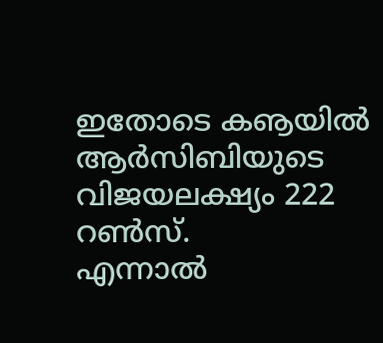ഇതോടെ കൡയില്‍ ആര്‍സിബിയുടെ വിജയലക്ഷ്യം 222 റണ്‍സ്.
എന്നാല്‍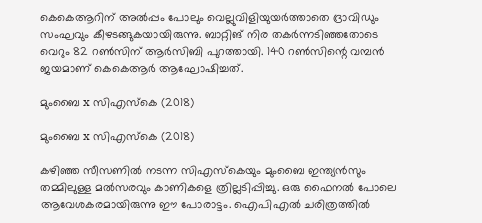കെകെആറിന് അല്‍പ്പം പോലും വെല്ലുവിളിയുയര്‍ത്താതെ ദ്രാവിഡും സംഘവും കീഴടങ്ങുകയായിരുന്നു. ബാറ്റിങ് നിര തകര്‍ന്നടിഞ്ഞതോടെ വെറും 82 റണ്‍സിന് ആര്‍സിബി പുറത്തായി. 140 റണ്‍സിന്റെ വമ്പന്‍ ജയമാണ് കെകെആര്‍ ആഘോഷിച്ചത്.

മുംബൈ x സിഎസ്‌കെ (2018)

മുംബൈ x സിഎസ്‌കെ (2018)

കഴിഞ്ഞ സീസണില്‍ നടന്ന സിഎസ്‌കെയും മുംബൈ ഇന്ത്യന്‍സും തമ്മിലുള്ള മല്‍സരവും കാണികളെ ത്രില്ലടിപ്പിച്ചു. ഒരു ഫൈനല്‍ പോലെ ആവേശകരമായിരുന്നു ഈ പോരാട്ടം. ഐപിഎല്‍ ചരിത്രത്തില്‍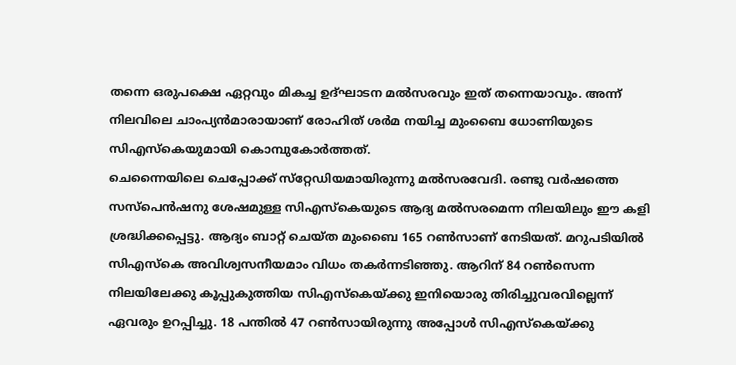തന്നെ ഒരുപക്ഷെ ഏറ്റവും മികച്ച ഉദ്ഘാടന മല്‍സരവും ഇത് തന്നെയാവും. അന്ന് നിലവിലെ ചാംപ്യന്‍മാരായാണ് രോഹിത് ശര്‍മ നയിച്ച മുംബൈ ധോണിയുടെ സിഎസ്‌കെയുമായി കൊമ്പുകോര്‍ത്തത്.
ചെന്നൈയിലെ ചെപ്പോക്ക് സ്‌റ്റേഡിയമായിരുന്നു മല്‍സരവേദി. രണ്ടു വര്‍ഷത്തെ സസ്‌പെന്‍ഷനു ശേഷമുള്ള സിഎസ്‌കെയുടെ ആദ്യ മല്‍സരമെന്ന നിലയിലും ഈ കളി ശ്രദ്ധിക്കപ്പെട്ടു. ആദ്യം ബാറ്റ് ചെയ്ത മുംബൈ 165 റണ്‍സാണ് നേടിയത്. മറുപടിയില്‍ സിഎസ്‌കെ അവിശ്വസനീയമാം വിധം തകര്‍ന്നടിഞ്ഞു. ആറിന് 84 റണ്‍സെന്ന നിലയിലേക്കു കൂപ്പുകുത്തിയ സിഎസ്‌കെയ്ക്കു ഇനിയൊരു തിരിച്ചുവരവില്ലെന്ന് ഏവരും ഉറപ്പിച്ചു. 18 പന്തില്‍ 47 റണ്‍സായിരുന്നു അപ്പോള്‍ സിഎസ്‌കെയ്ക്കു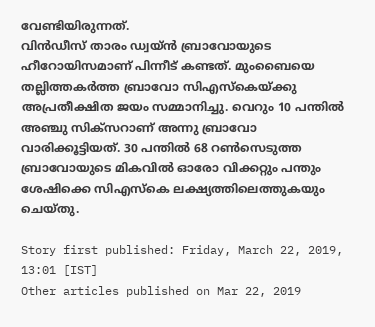വേണ്ടിയിരുന്നത്.
വിന്‍ഡീസ് താരം ഡ്വയ്ന്‍ ബ്രാവോയുടെ ഹീറോയിസമാണ് പിന്നീട് കണ്ടത്. മുംബൈയെ തല്ലിത്തകര്‍ത്ത ബ്രാവോ സിഎസ്‌കെയ്ക്കു അപ്രതീക്ഷിത ജയം സമ്മാനിച്ചു. വെറും 10 പന്തില്‍ അഞ്ചു സിക്‌സറാണ് അന്നു ബ്രാവോ വാരിക്കൂട്ടിയത്. 30 പന്തില്‍ 68 റണ്‍സെടുത്ത ബ്രാവോയുടെ മികവില്‍ ഓരോ വിക്കറ്റും പന്തും ശേഷിക്കെ സിഎസ്‌കെ ലക്ഷ്യത്തിലെത്തുകയും ചെയ്തു.

Story first published: Friday, March 22, 2019, 13:01 [IST]
Other articles published on Mar 22, 2019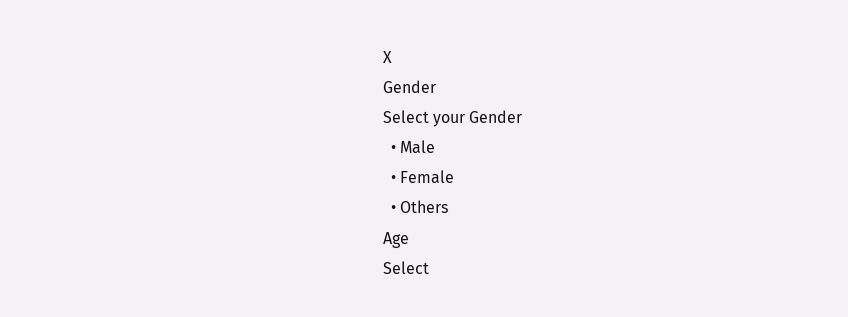X
Gender
Select your Gender
  • Male
  • Female
  • Others
Age
Select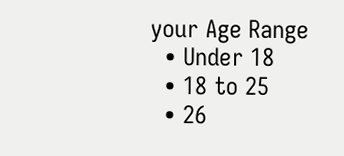your Age Range
  • Under 18
  • 18 to 25
  • 26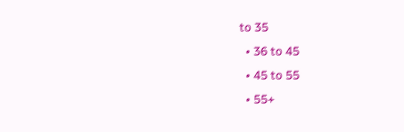to 35
  • 36 to 45
  • 45 to 55
  • 55+